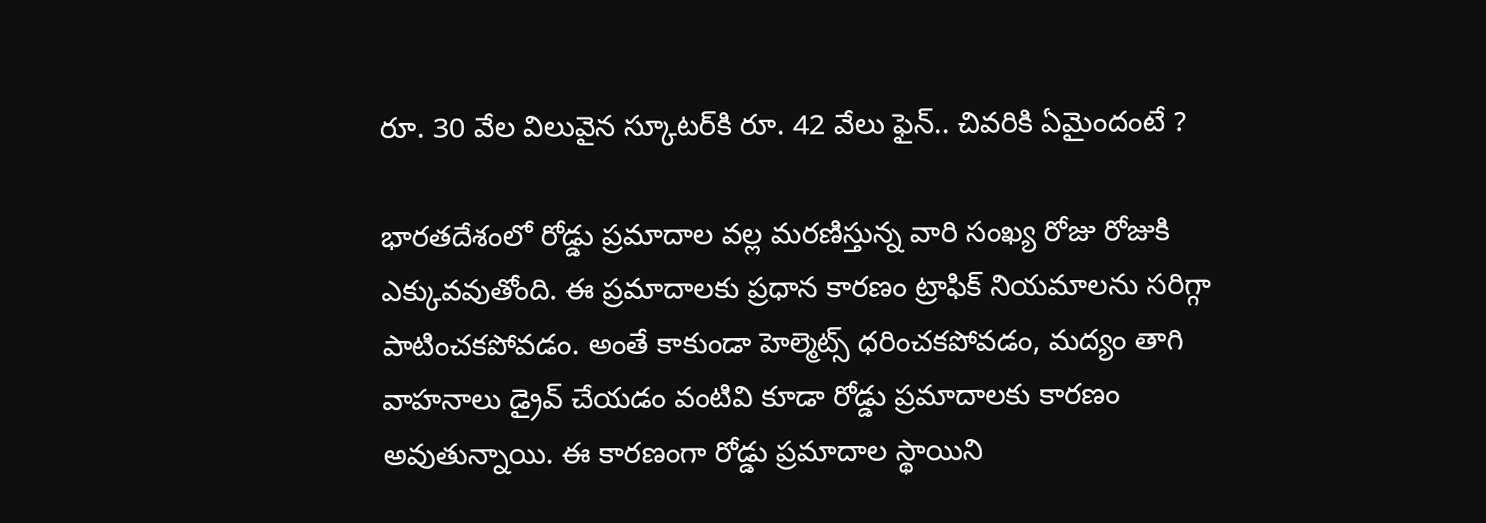రూ. 30 వేల విలువైన స్కూటర్‌కి రూ. 42 వేలు ఫైన్.. చివరికి ఏమైందంటే ?

భారతదేశంలో రోడ్డు ప్రమాదాల వల్ల మరణిస్తున్న వారి సంఖ్య రోజు రోజుకి ఎక్కువవుతోంది. ఈ ప్రమాదాలకు ప్రధాన కారణం ట్రాఫిక్ నియమాలను సరిగ్గా పాటించకపోవడం. అంతే కాకుండా హెల్మెట్స్ ధరించకపోవడం, మద్యం తాగి వాహనాలు డ్రైవ్ చేయడం వంటివి కూడా రోడ్డు ప్రమాదాలకు కారణం అవుతున్నాయి. ఈ కారణంగా రోడ్డు ప్రమాదాల స్థాయిని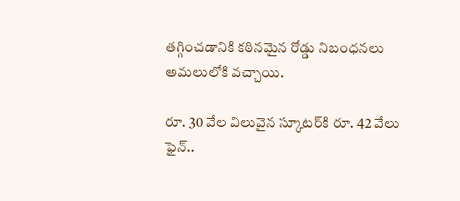తగ్గించడానికి కఠినమైన రోడ్డు నిబంధనలు అమలులోకి వచ్చాయి.

రూ. 30 వేల విలువైన స్కూటర్‌కి రూ. 42 వేలు ఫైన్..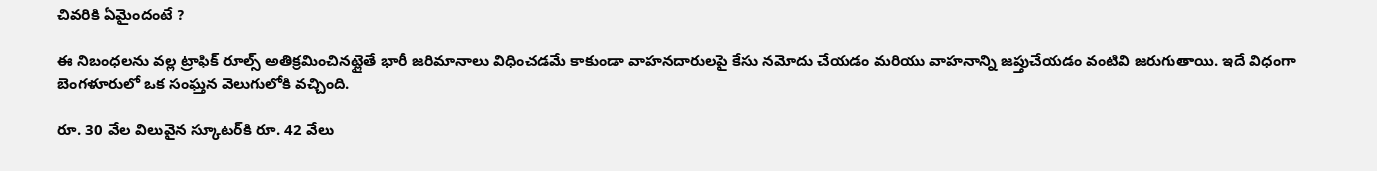చివరికి ఏమైందంటే ?

ఈ నిబంధలను వల్ల ట్రాఫిక్ రూల్స్ అతిక్రమించినట్లైతే భారీ జరిమానాలు విధించడమే కాకుండా వాహనదారులపై కేసు నమోదు చేయడం మరియు వాహనాన్ని జప్తుచేయడం వంటివి జరుగుతాయి. ఇదే విధంగా బెంగళూరులో ఒక సంఘ్తన వెలుగులోకి వచ్చింది.

రూ. 30 వేల విలువైన స్కూటర్‌కి రూ. 42 వేలు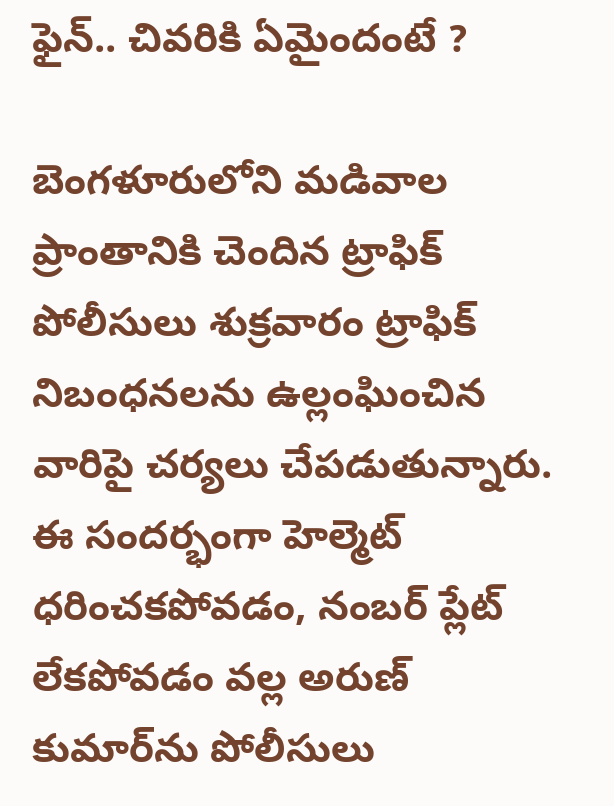ఫైన్.. చివరికి ఏమైందంటే ?

బెంగళూరులోని మడివాల ప్రాంతానికి చెందిన ట్రాఫిక్ పోలీసులు శుక్రవారం ట్రాఫిక్ నిబంధనలను ఉల్లంఘించిన వారిపై చర్యలు చేపడుతున్నారు. ఈ సందర్భంగా హెల్మెట్ ధరించకపోవడం, నంబర్ ప్లేట్ లేకపోవడం వల్ల అరుణ్ కుమార్‌ను పోలీసులు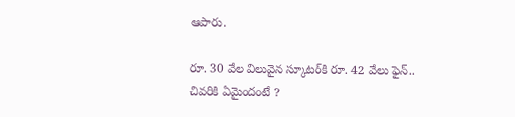ఆపారు.

రూ. 30 వేల విలువైన స్కూటర్‌కి రూ. 42 వేలు ఫైన్.. చివరికి ఏమైందంటే ?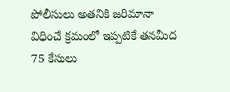పోలీసులు అతనికి జరిమానా విధించే క్రమంలో ఇప్పటికే తనమీద 75 కేసులు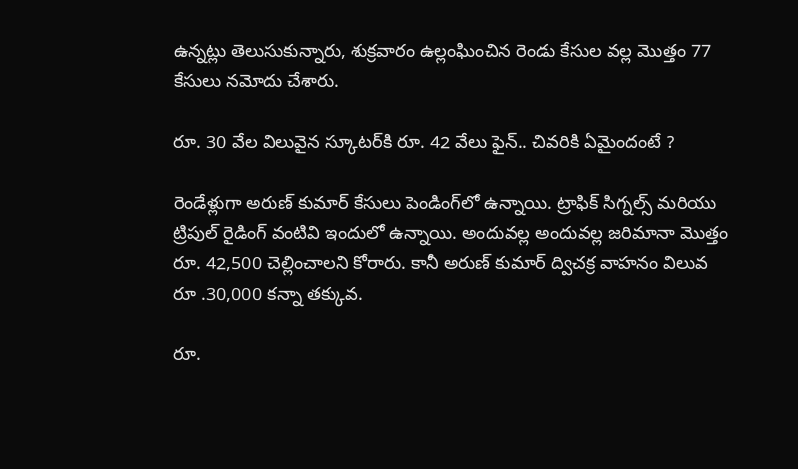ఉన్నట్లు తెలుసుకున్నారు, శుక్రవారం ఉల్లంఘించిన రెండు కేసుల వల్ల మొత్తం 77 కేసులు నమోదు చేశారు.

రూ. 30 వేల విలువైన స్కూటర్‌కి రూ. 42 వేలు ఫైన్.. చివరికి ఏమైందంటే ?

రెండేళ్లుగా అరుణ్ కుమార్ కేసులు పెండింగ్‌లో ఉన్నాయి. ట్రాఫిక్ సిగ్నల్స్ మరియు ట్రిపుల్ రైడింగ్ వంటివి ఇందులో ఉన్నాయి. అందువల్ల అందువల్ల జరిమానా మొత్తం రూ. 42,500 చెల్లించాలని కోరారు. కానీ అరుణ్ కుమార్ ద్విచక్ర వాహనం విలువ రూ .30,000 కన్నా తక్కువ.

రూ.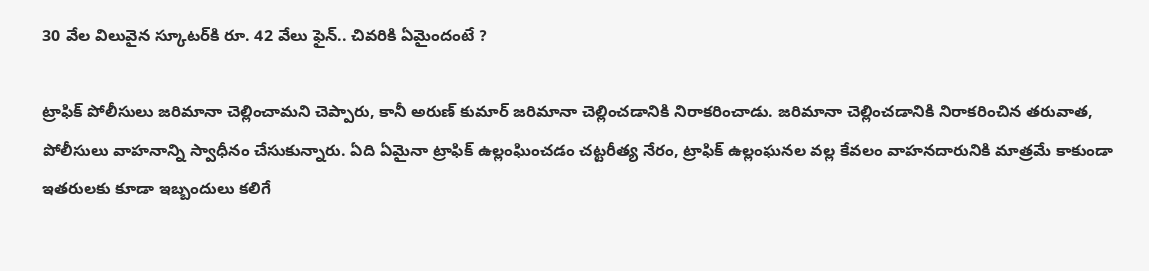30 వేల విలువైన స్కూటర్‌కి రూ. 42 వేలు ఫైన్.. చివరికి ఏమైందంటే ?

ట్రాఫిక్ పోలీసులు జరిమానా చెల్లించామని చెప్పారు, కానీ అరుణ్ కుమార్ జరిమానా చెల్లించడానికి నిరాకరించాడు. జరిమానా చెల్లించడానికి నిరాకరించిన తరువాత, పోలీసులు వాహనాన్ని స్వాధీనం చేసుకున్నారు. ఏది ఏమైనా ట్రాఫిక్ ఉల్లంఘించడం చట్టరీత్య నేరం, ట్రాఫిక్ ఉల్లంఘనల వల్ల కేవలం వాహనదారునికి మాత్రమే కాకుండా ఇతరులకు కూడా ఇబ్బందులు కలిగే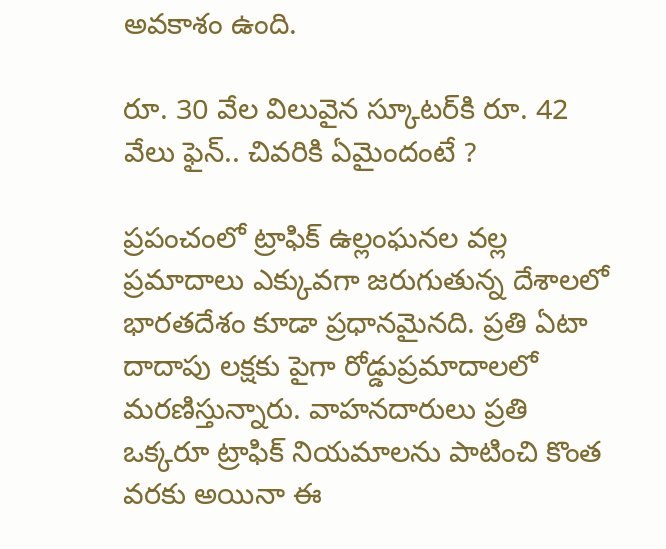అవకాశం ఉంది.

రూ. 30 వేల విలువైన స్కూటర్‌కి రూ. 42 వేలు ఫైన్.. చివరికి ఏమైందంటే ?

ప్రపంచంలో ట్రాఫిక్ ఉల్లంఘనల వల్ల ప్రమాదాలు ఎక్కువగా జరుగుతున్న దేశాలలో భారతదేశం కూడా ప్రధానమైనది. ప్రతి ఏటా దాదాపు లక్షకు పైగా రోడ్డుప్రమాదాలలో మరణిస్తున్నారు. వాహనదారులు ప్రతి ఒక్కరూ ట్రాఫిక్ నియమాలను పాటించి కొంత వరకు అయినా ఈ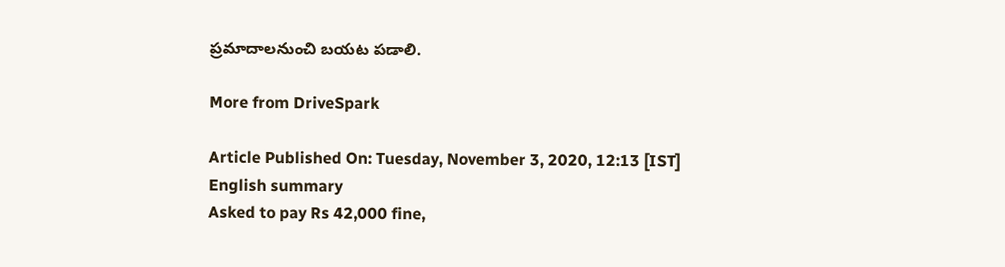ప్రమాదాలనుంచి బయట పడాలి.

More from DriveSpark

Article Published On: Tuesday, November 3, 2020, 12:13 [IST]
English summary
Asked to pay Rs 42,000 fine,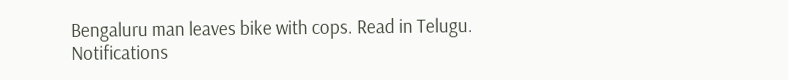Bengaluru man leaves bike with cops. Read in Telugu.
Notifications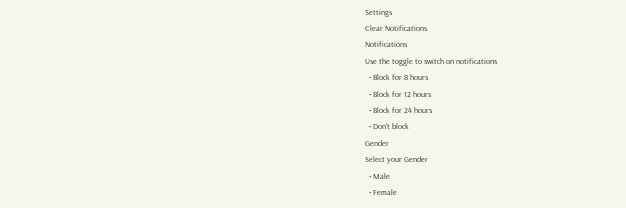Settings
Clear Notifications
Notifications
Use the toggle to switch on notifications
  • Block for 8 hours
  • Block for 12 hours
  • Block for 24 hours
  • Don't block
Gender
Select your Gender
  • Male
  • Female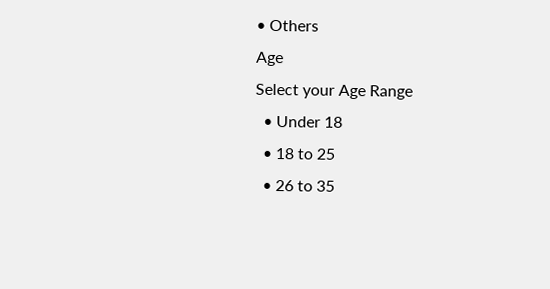• Others
Age
Select your Age Range
  • Under 18
  • 18 to 25
  • 26 to 35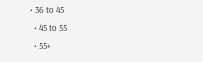• 36 to 45
  • 45 to 55
  • 55+